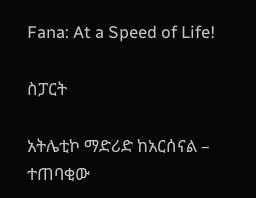Fana: At a Speed of Life!

ስፓርት

አትሌቲኮ ማድሪድ ከአርሰናል – ተጠባቂው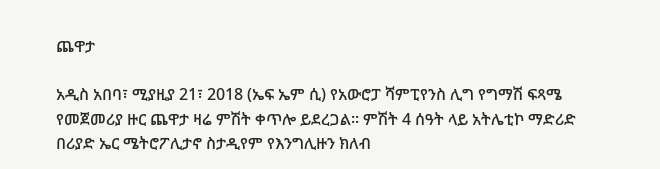ጨዋታ

አዲስ አበባ፣ ሚያዚያ 21፣ 2018 (ኤፍ ኤም ሲ) የአውሮፓ ሻምፒየንስ ሊግ የግማሽ ፍጻሜ የመጀመሪያ ዙር ጨዋታ ዛሬ ምሽት ቀጥሎ ይደረጋል፡፡ ምሽት 4 ሰዓት ላይ አትሌቲኮ ማድሪድ በሪያድ ኤር ሜትሮፖሊታኖ ስታዲየም የእንግሊዙን ክለብ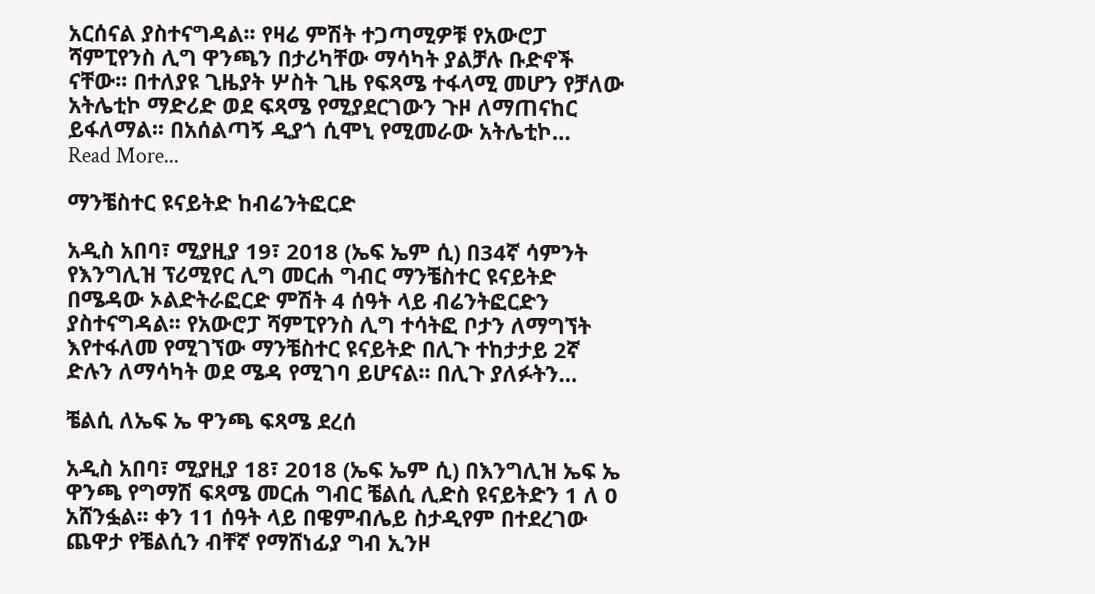አርሰናል ያስተናግዳል፡፡ የዛሬ ምሽት ተጋጣሚዎቹ የአውሮፓ ሻምፒየንስ ሊግ ዋንጫን በታሪካቸው ማሳካት ያልቻሉ ቡድኖች ናቸው፡፡ በተለያዩ ጊዜያት ሦስት ጊዜ የፍጻሜ ተፋላሚ መሆን የቻለው አትሌቲኮ ማድሪድ ወደ ፍጻሜ የሚያደርገውን ጉዞ ለማጠናከር ይፋለማል፡፡ በአሰልጣኝ ዲያጎ ሲሞኒ የሚመራው አትሌቲኮ…
Read More...

ማንቼስተር ዩናይትድ ከብሬንትፎርድ

አዲስ አበባ፣ ሚያዚያ 19፣ 2018 (ኤፍ ኤም ሲ) በ34ኛ ሳምንት የእንግሊዝ ፕሪሚየር ሊግ መርሐ ግብር ማንቼስተር ዩናይትድ በሜዳው ኦልድትራፎርድ ምሽት 4 ሰዓት ላይ ብሬንትፎርድን ያስተናግዳል፡፡ የአውሮፓ ሻምፒየንስ ሊግ ተሳትፎ ቦታን ለማግኘት እየተፋለመ የሚገኘው ማንቼስተር ዩናይትድ በሊጉ ተከታታይ 2ኛ ድሉን ለማሳካት ወደ ሜዳ የሚገባ ይሆናል፡፡ በሊጉ ያለፉትን…

ቼልሲ ለኤፍ ኤ ዋንጫ ፍጻሜ ደረሰ

አዲስ አበባ፣ ሚያዚያ 18፣ 2018 (ኤፍ ኤም ሲ) በእንግሊዝ ኤፍ ኤ ዋንጫ የግማሽ ፍጻሜ መርሐ ግብር ቼልሲ ሊድስ ዩናይትድን 1 ለ 0 አሸንፏል፡፡ ቀን 11 ሰዓት ላይ በዌምብሌይ ስታዲየም በተደረገው ጨዋታ የቼልሲን ብቸኛ የማሸነፊያ ግብ ኢንዞ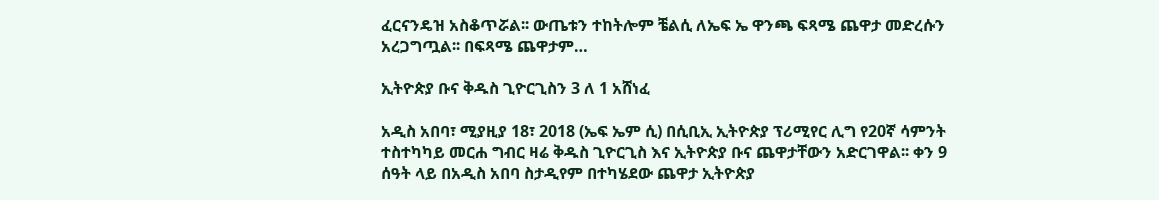ፈርናንዴዝ አስቆጥሯል፡፡ ውጤቱን ተከትሎም ቼልሲ ለኤፍ ኤ ዋንጫ ፍጻሜ ጨዋታ መድረሱን አረጋግጧል፡፡ በፍጻሜ ጨዋታም…

ኢትዮጵያ ቡና ቅዱስ ጊዮርጊስን 3 ለ 1 አሸነፈ

አዲስ አበባ፣ ሚያዚያ 18፣ 2018 (ኤፍ ኤም ሲ) በሲቢኢ ኢትዮጵያ ፕሪሚየር ሊግ የ20ኛ ሳምንት ተስተካካይ መርሐ ግብር ዛሬ ቅዱስ ጊዮርጊስ እና ኢትዮጵያ ቡና ጨዋታቸውን አድርገዋል፡፡ ቀን 9 ሰዓት ላይ በአዲስ አበባ ስታዲየም በተካሄደው ጨዋታ ኢትዮጵያ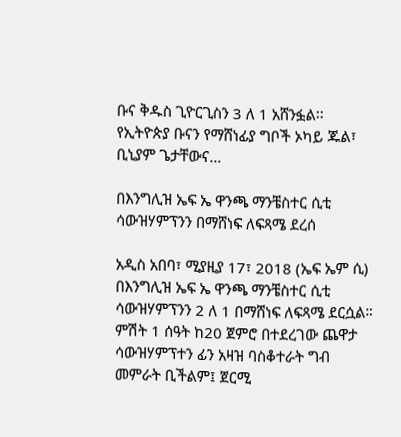ቡና ቅዱስ ጊዮርጊስን 3 ለ 1 አሸንፏል፡፡ የኢትዮጵያ ቡናን የማሸነፊያ ግቦች ኦካይ ጁል፣ ቢኒያም ጌታቸውና…

በእንግሊዝ ኤፍ ኤ ዋንጫ ማንቼስተር ሲቲ ሳውዝሃምፕንን በማሸነፍ ለፍጻሜ ደረሰ

አዲስ አበባ፣ ሚያዚያ 17፣ 2018 (ኤፍ ኤም ሲ) በእንግሊዝ ኤፍ ኤ ዋንጫ ማንቼስተር ሲቲ ሳውዝሃምፕንን 2 ለ 1 በማሸነፍ ለፍጻሜ ደርሷል። ምሽት 1 ሰዓት ከ20 ጀምሮ በተደረገው ጨዋታ ሳውዝሃምፕተን ፊን አዛዝ ባስቆተራት ግብ መምራት ቢችልም፤ ጀርሚ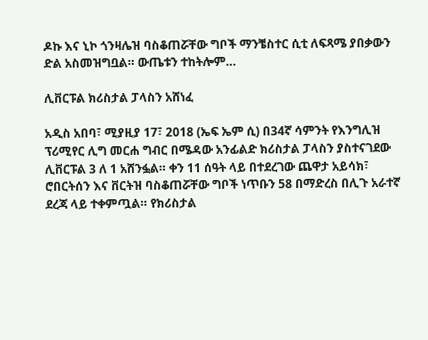ዶኩ እና ኒኮ ጎንዛሌዝ ባስቆጠሯቸው ግቦች ማንቼስተር ሲቲ ለፍጻሜ ያበቃውን ድል አስመዝግቧል። ውጤቱን ተከትሎም…

ሊቨርፑል ክሪስታል ፓላስን አሸነፈ

አዲስ አበባ፣ ሚያዚያ 17፣ 2018 (ኤፍ ኤም ሲ) በ34ኛ ሳምንት የእንግሊዝ ፕሪሚየር ሊግ መርሐ ግብር በሜዳው አንፊልድ ክሪስታል ፓላስን ያስተናገደው ሊቨርፑል 3 ለ 1 አሸንፏል። ቀን 11 ሰዓት ላይ በተደረገው ጨዋታ አይሳክ፣ ሮበርትሰን እና ቨርትዝ ባስቆጠሯቸው ግቦች ነጥቡን 58 በማድረስ በሊጉ አራተኛ ደረጃ ላይ ተቀምጧል። የክሪስታል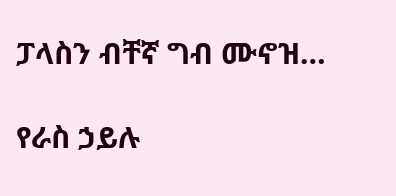ፓላስን ብቸኛ ግብ ሙኖዝ…

የራስ ኃይሉ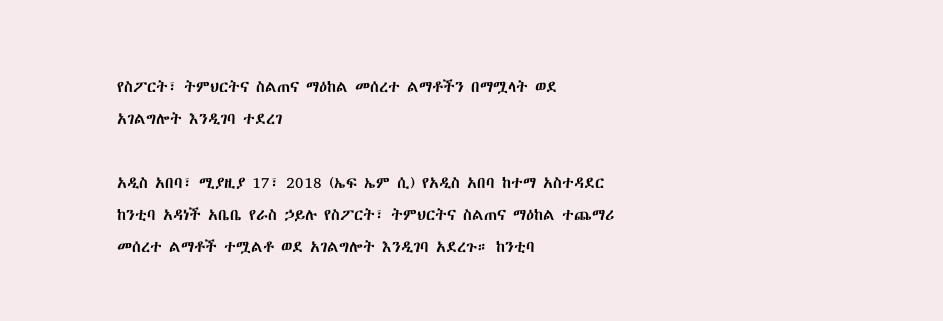የስፖርት፣ ትምህርትና ስልጠና ማዕከል መሰረተ ልማቶችን በማሟላት ወደ አገልግሎት እንዲገባ ተደረገ

አዲስ አበባ፣ ሚያዚያ 17፣ 2018 (ኤፍ ኤም ሲ) የአዲስ አበባ ከተማ አስተዳደር ከንቲባ አዳነች አቤቤ የራስ ኃይሉ የስፖርት፣ ትምህርትና ስልጠና ማዕከል ተጨማሪ መሰረተ ልማቶች ተሟልቶ ወደ አገልግሎት እንዲገባ አደረጉ። ከንቲባ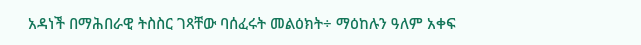አዳነች በማሕበራዊ ትስስር ገጻቸው ባሰፈሩት መልዕክት÷ ማዕከሉን ዓለም አቀፍ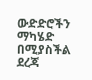ውድድሮችን ማካሄድ በሚያስችል ደረጃ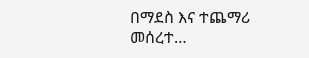በማደስ እና ተጨማሪ መሰረተ…